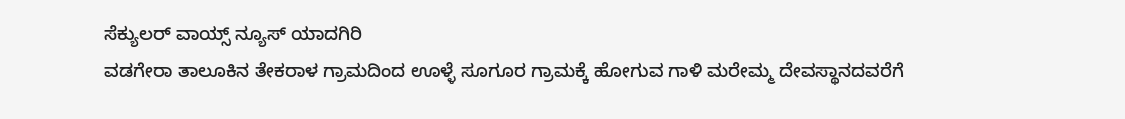ಸೆಕ್ಯುಲರ್ ವಾಯ್ಸ್ ನ್ಯೂಸ್ ಯಾದಗಿರಿ
ವಡಗೇರಾ ತಾಲೂಕಿನ ತೇಕರಾಳ ಗ್ರಾಮದಿಂದ ಊಳ್ಳೆ ಸೂಗೂರ ಗ್ರಾಮಕ್ಕೆ ಹೋಗುವ ಗಾಳಿ ಮರೇಮ್ಮ ದೇವಸ್ಥಾನದವರೆಗೆ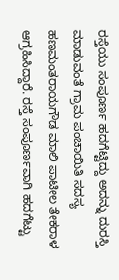ರಸ್ತೆಯು ಸಂಪೂರ್ಣ ಹದಗೆಟ್ಟಿದ್ದು ಅದನ್ನು ದುರಸ್ತಿ ಮಾಡುವಂತೆ ಗ್ರಾಮ ಪಂಚಾಯಿತಿ ಸದಸ್ಯ ಹಣಮಂತರಾಯಗೌಡ ಮಾಲಿ ಪಾಟೀಲ ತೇಕರಾಳ ಆಗ್ರಹಿಸಿದ್ದಾರೆ. ರಸ್ತೆ ಸಂಪೂರ್ಣವಾಗಿ ಹದಗೆಟ್ಟು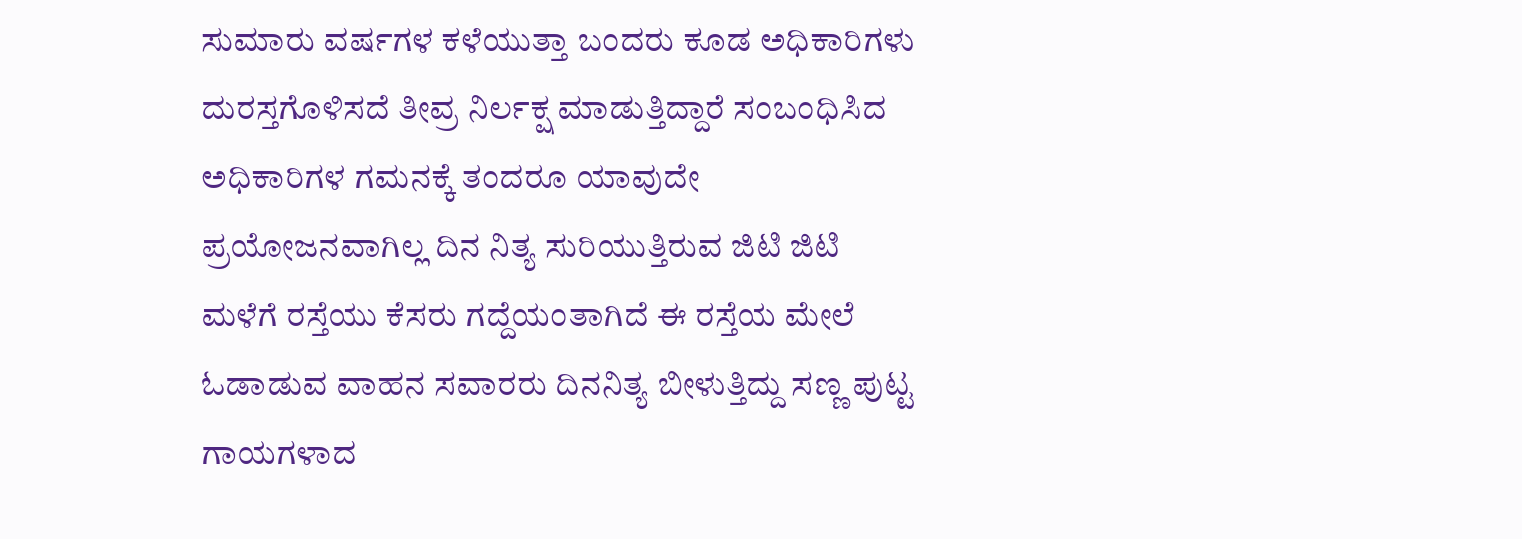ಸುಮಾರು ವರ್ಷಗಳ ಕಳೆಯುತ್ತಾ ಬಂದರು ಕೂಡ ಅಧಿಕಾರಿಗಳು ದುರಸ್ತಗೊಳಿಸದೆ ತೀವ್ರ ನಿರ್ಲಕ್ಷ ಮಾಡುತ್ತಿದ್ದಾರೆ ಸಂಬಂಧಿಸಿದ ಅಧಿಕಾರಿಗಳ ಗಮನಕ್ಕೆ ತಂದರೂ ಯಾವುದೇ ಪ್ರಯೋಜನವಾಗಿಲ್ಲ ದಿನ ನಿತ್ಯ ಸುರಿಯುತ್ತಿರುವ ಜಿಟಿ ಜಿಟಿ ಮಳೆಗೆ ರಸ್ತೆಯು ಕೆಸರು ಗದ್ದೆಯಂತಾಗಿದೆ ಈ ರಸ್ತೆಯ ಮೇಲೆ ಓಡಾಡುವ ವಾಹನ ಸವಾರರು ದಿನನಿತ್ಯ ಬೀಳುತ್ತಿದ್ದು ಸಣ್ಣ ಪುಟ್ಟ ಗಾಯಗಳಾದ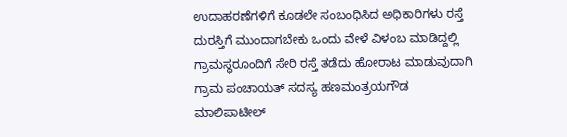ಉದಾಹರಣೆಗಳಿಗೆ ಕೂಡಲೇ ಸಂಬಂಧಿಸಿದ ಅಧಿಕಾರಿಗಳು ರಸ್ತೆ ದುರಸ್ತಿಗೆ ಮುಂದಾಗಬೇಕು ಒಂದು ವೇಳೆ ವಿಳಂಬ ಮಾಡಿದ್ದಲ್ಲಿ ಗ್ರಾಮಸ್ಥರೂಂದಿಗೆ ಸೇರಿ ರಸ್ತೆ ತಡೆದು ಹೋರಾಟ ಮಾಡುವುದಾಗಿ ಗ್ರಾಮ ಪಂಚಾಯತ್ ಸದಸ್ಯ ಹಣಮಂತ್ರಯಗೌಡ ಮಾಲಿಪಾಟೀಲ್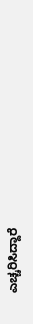ಎಚ್ಚರಿಸಿದ್ದಾರೆ